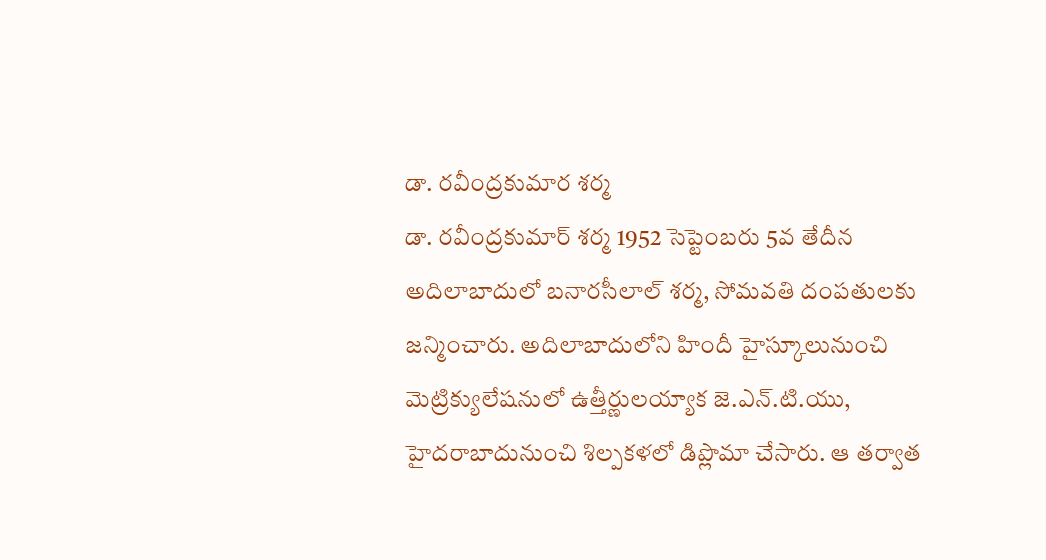డా. రవీంద్రకుమార శర్మ
డా. రవీంద్రకుమార్ శర్మ 1952 సెప్టెంబరు 5వ తేదీన అదిలాబాదులో బనారసీలాల్ శర్మ, సోమవతి దంపతులకు జన్మించారు. అదిలాబాదులోని హిందీ హైస్కూలునుంచి మెట్రిక్యులేషనులో ఉత్తీర్ణులయ్యాక జె.ఎన్.టి.యు, హైదరాబాదునుంచి శిల్పకళలో డిప్లొమా చేసారు. ఆ తర్వాత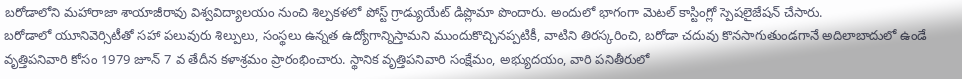బరోడాలోని మహారాజా శాయాజీరావు విశ్వవిద్యాలయం నుంచి శిల్పకళలో పోస్ట్ గ్రాడ్యుయేట్ డిప్లొమా పొందారు. అందులో భాగంగా మెటల్ కాస్టింగ్లో స్పెషలైజేషన్ చేసారు.
బరోడాలో యూనివెర్సిటీతో సహా పలువురు శిల్పులు, సంస్థలు ఉన్నత ఉద్యోగాన్నిస్తామని ముందుకొచ్చినప్పటికీ, వాటిని తిరస్కరించి, బరోడా చదువు కొనసాగుతుండగానే అదిలాబాదులో ఉండే వృత్తిపనివారి కోసం 1979 జూన్ 7 వ తేదీన కళాశ్రమం ప్రారంభించారు. స్థానిక వృత్తిపనివారి సంక్షేమం, అభ్యుదయం, వారి పనితీరులో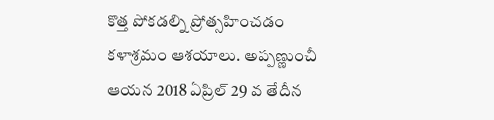కొత్త పోకడల్ని ప్రోత్సహించడం కళాశ్రమం ఆశయాలు. అప్పణ్ణుంచీ ఆయన 2018 ఏప్రిల్ 29 వ తేదీన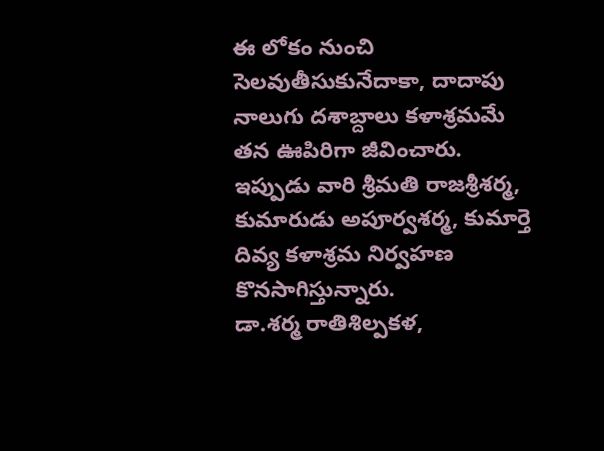ఈ లోకం నుంచి సెలవుతీసుకునేదాకా, దాదాపు నాలుగు దశాబ్దాలు కళాశ్రమమే తన ఊపిరిగా జీవించారు. ఇప్పుడు వారి శ్రీమతి రాజశ్రీశర్మ, కుమారుడు అపూర్వశర్మ, కుమార్తె దివ్య కళాశ్రమ నిర్వహణ కొనసాగిస్తున్నారు.
డా.శర్మ రాతిశిల్పకళ,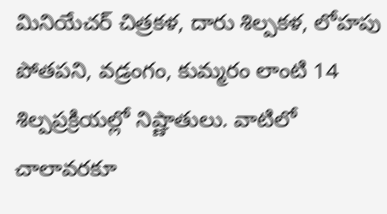మినియేచర్ చిత్రకళ, దారు శిల్పకళ, లోహపు పోతపని, వడ్రంగం, కుమ్మరం లాంటి 14 శిల్పప్రక్రియల్లో నిష్ణాతులు. వాటిలో చాలావరకూ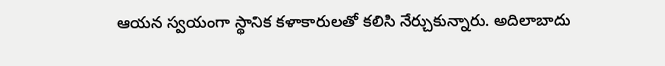ఆయన స్వయంగా స్థానిక కళాకారులతో కలిసి నేర్చుకున్నారు. అదిలాబాదు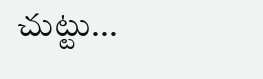చుట్టు...